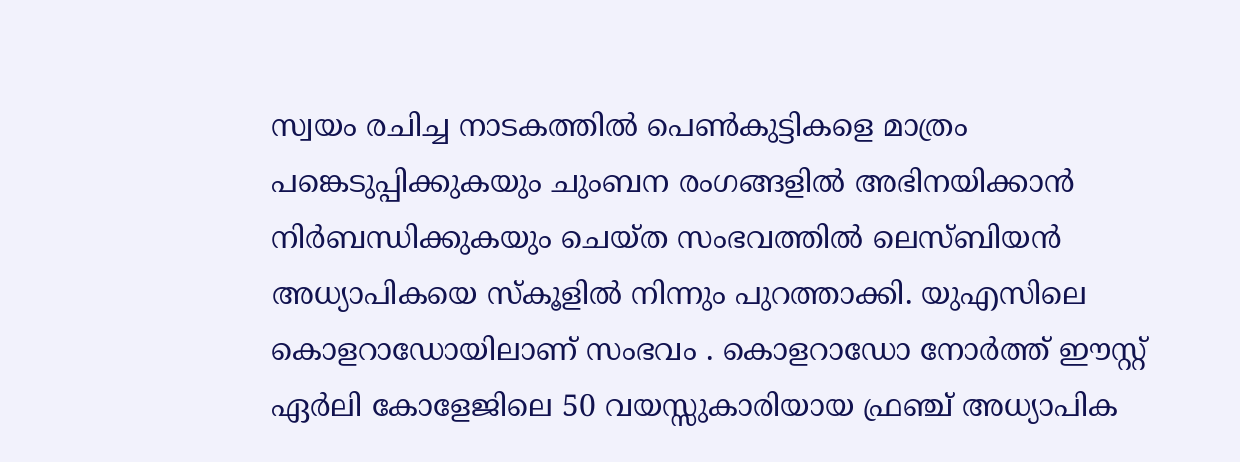സ്വയം രചിച്ച നാടകത്തിൽ പെൺകുട്ടികളെ മാത്രം പങ്കെടുപ്പിക്കുകയും ചുംബന രംഗങ്ങളിൽ അഭിനയിക്കാൻ നിർബന്ധിക്കുകയും ചെയ്ത സംഭവത്തിൽ ലെസ്ബിയൻ അധ്യാപികയെ സ്കൂളിൽ നിന്നും പുറത്താക്കി. യുഎസിലെ കൊളറാഡോയിലാണ് സംഭവം . കൊളറാഡോ നോർത്ത് ഈസ്റ്റ് ഏർലി കോളേജിലെ 50 വയസ്സുകാരിയായ ഫ്രഞ്ച് അധ്യാപിക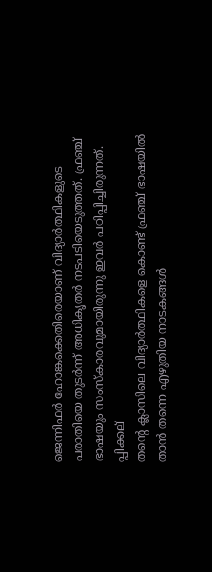ജെന്നിഫർ ഹോങ്കക്കെതിരെയാണ് വിദ്യാർത്ഥികളുടെ പരാതിയെ തുടർന്ന് അധികൃതർ നടപടിയെടുത്തത്. ഫ്രഞ്ച് ഭാഷയും സംസ്കാരവുമായിരുന്നു ഇവർ പഠിപ്പിച്ചിരുന്നത്.
പ്പിക്കല്
തന്റെ ക്ലാസിലെ വിദ്യാർത്ഥികളെ കൊണ്ട് ഫ്രഞ്ച് ഭാഷയിൽ താൻ തന്നെ എഴുതിയ നാടകങ്ങൾ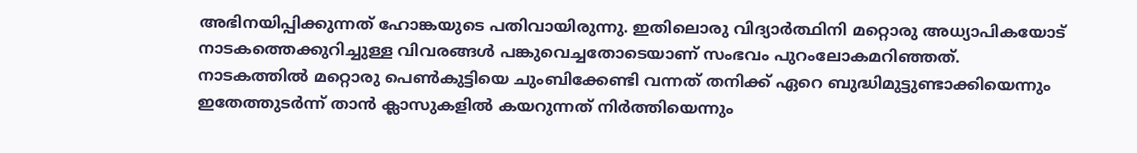അഭിനയിപ്പിക്കുന്നത് ഹോങ്കയുടെ പതിവായിരുന്നു. ഇതിലൊരു വിദ്യാർത്ഥിനി മറ്റൊരു അധ്യാപികയോട് നാടകത്തെക്കുറിച്ചുള്ള വിവരങ്ങൾ പങ്കുവെച്ചതോടെയാണ് സംഭവം പുറംലോകമറിഞ്ഞത്. നാടകത്തിൽ മറ്റൊരു പെൺകുട്ടിയെ ചുംബിക്കേണ്ടി വന്നത് തനിക്ക് ഏറെ ബുദ്ധിമുട്ടുണ്ടാക്കിയെന്നും ഇതേത്തുടർന്ന് താൻ ക്ലാസുകളിൽ കയറുന്നത് നിർത്തിയെന്നും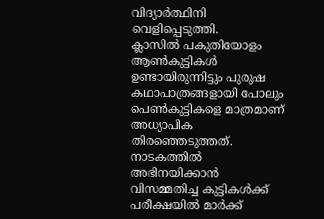വിദ്യാർത്ഥിനി വെളിപ്പെടുത്തി.
ക്ലാസിൽ പകുതിയോളം ആൺകുട്ടികൾ ഉണ്ടായിരുന്നിട്ടും പുരുഷ കഥാപാത്രങ്ങളായി പോലും പെൺകുട്ടികളെ മാത്രമാണ് അധ്യാപിക തിരഞ്ഞെടുത്തത്. നാടകത്തിൽ അഭിനയിക്കാൻ വിസമ്മതിച്ച കുട്ടികൾക്ക് പരീക്ഷയിൽ മാർക്ക്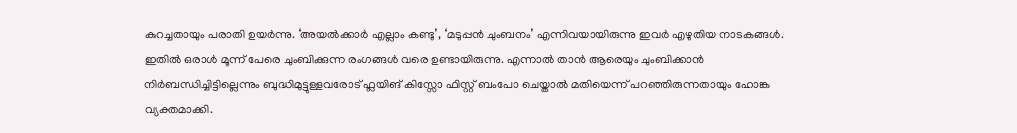കുറച്ചതായും പരാതി ഉയർന്നു. ‘അയൽക്കാർ എല്ലാം കണ്ടു’, ‘മടുപ്പൻ ചുംബനം’ എന്നിവയായിരുന്നു ഇവർ എഴുതിയ നാടകങ്ങൾ. ഇതിൽ ഒരാൾ മൂന്ന് പേരെ ചുംബിക്കുന്ന രംഗങ്ങൾ വരെ ഉണ്ടായിരുന്നു. എന്നാൽ താൻ ആരെയും ചുംബിക്കാൻ നിർബന്ധിച്ചിട്ടില്ലെന്നും ബുദ്ധിമുട്ടുള്ളവരോട് ഫ്ലയിങ് കിസ്സോ ഫിസ്റ്റ് ബംപോ ചെയ്താൽ മതിയെന്ന് പറഞ്ഞിരുന്നതായും ഹോങ്ക വ്യക്തമാക്കി.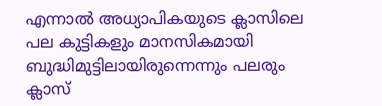എന്നാൽ അധ്യാപികയുടെ ക്ലാസിലെ പല കുട്ടികളും മാനസികമായി ബുദ്ധിമുട്ടിലായിരുന്നെന്നും പലരും ക്ലാസ്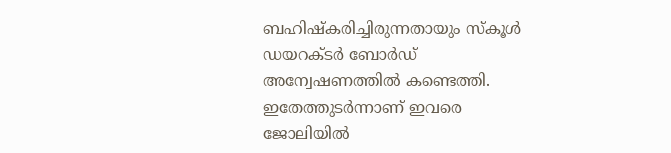ബഹിഷ്കരിച്ചിരുന്നതായും സ്കൂൾ ഡയറക്ടർ ബോർഡ് അന്വേഷണത്തിൽ കണ്ടെത്തി. ഇതേത്തുടർന്നാണ് ഇവരെ ജോലിയിൽ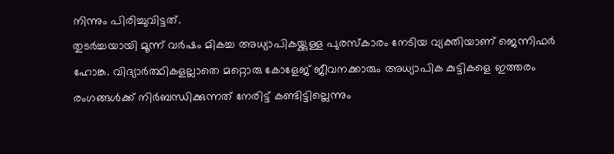നിന്നും പിരിച്ചുവിട്ടത്.
തുടർച്ചയായി മൂന്ന് വർഷം മികച്ച അധ്യാപികയ്ക്കുള്ള പുരസ്കാരം നേടിയ വ്യക്തിയാണ് ജെന്നിഫർ ഹോങ്ക. വിദ്യാർത്ഥികളല്ലാതെ മറ്റൊരു കോളേജ് ജീവനക്കാരും അധ്യാപിക കുട്ടികളെ ഇത്തരം രംഗങ്ങൾക്ക് നിർബന്ധിക്കുന്നത് നേരിട്ട് കണ്ടിട്ടില്ലെന്നും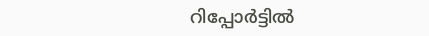റിപ്പോർട്ടിൽ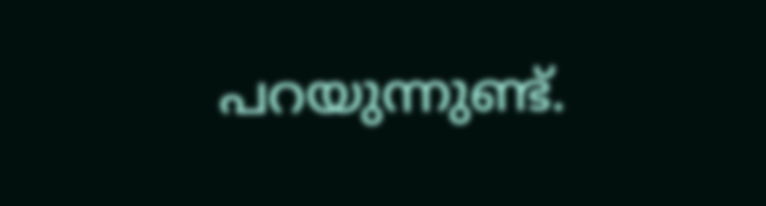പറയുന്നുണ്ട്.